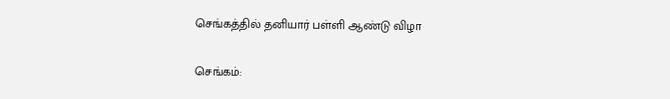செங்கத்தில் தனியார் பள்ளி ஆண்டு விழா

செங்கம்: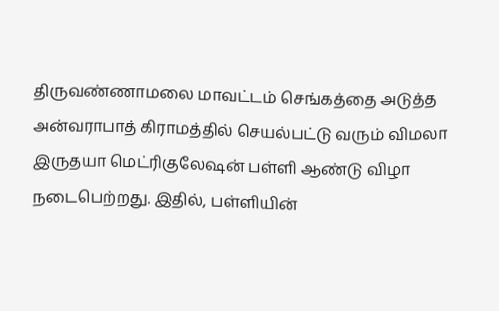திருவண்ணாமலை மாவட்டம் செங்கத்தை அடுத்த அன்வராபாத் கிராமத்தில் செயல்பட்டு வரும் விமலா இருதயா மெட்ரிகுலேஷன் பள்ளி ஆண்டு விழா நடைபெற்றது. இதில், பள்ளியின்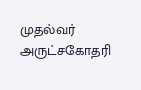முதல்வர் அருட்சகோதரி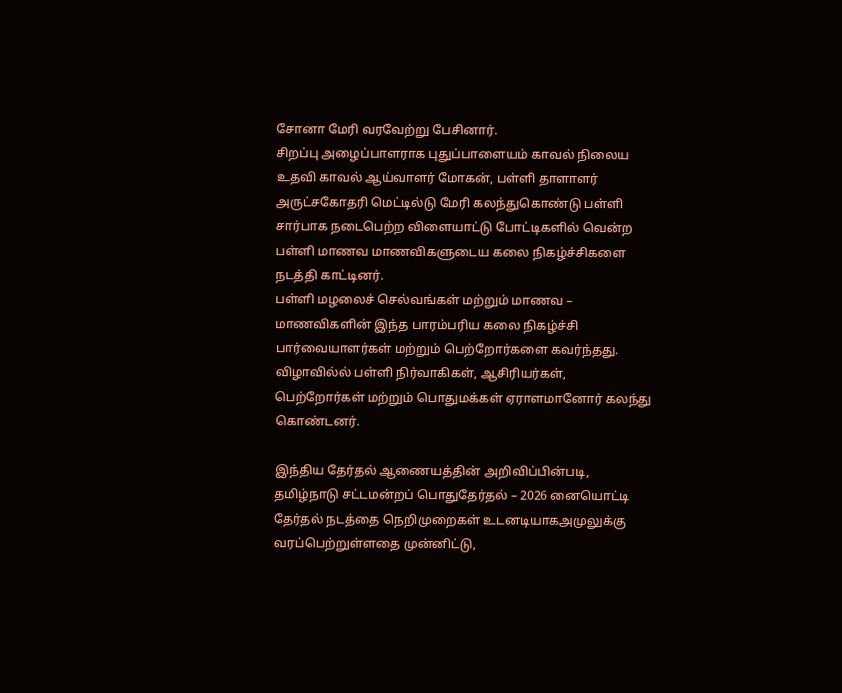சோனா மேரி வரவேற்று பேசினார்.
சிறப்பு அழைப்பாளராக புதுப்பாளையம் காவல் நிலைய உதவி காவல் ஆய்வாளர் மோகன், பள்ளி தாளாளர் அருட்சகோதரி மெட்டில்டு மேரி கலந்துகொண்டு பள்ளி சார்பாக நடைபெற்ற விளையாட்டு போட்டிகளில் வென்ற பள்ளி மாணவ மாணவிகளுடைய கலை நிகழ்ச்சிகளை நடத்தி காட்டினர்.
பள்ளி மழலைச் செல்வங்கள் மற்றும் மாணவ – மாணவிகளின் இந்த பாரம்பரிய கலை நிகழ்ச்சி பார்வையாளர்கள் மற்றும் பெற்றோர்களை கவர்ந்தது. விழாவில்ல் பள்ளி நிர்வாகிகள், ஆசிரியர்கள், பெற்றோர்கள் மற்றும் பொதுமக்கள் ஏராளமானோர் கலந்து கொண்டனர்.

இந்திய தேர்தல் ஆணையத்தின் அறிவிப்பின்படி, தமிழ்நாடு சட்டமன்றப் பொதுதேர்தல் – 2026 னையொட்டி தேர்தல் நடத்தை நெறிமுறைகள் உடனடியாகஅமுலுக்கு வரப்பெற்றுள்ளதை முன்னிட்டு,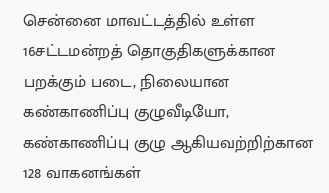சென்னை மாவட்டத்தில் உள்ள 16சட்டமன்றத் தொகுதிகளுக்கான பறக்கும் படை, நிலையான கண்காணிப்பு குழுவீடியோ, கண்காணிப்பு குழு ஆகியவற்றிற்கான 128 வாகனங்கள்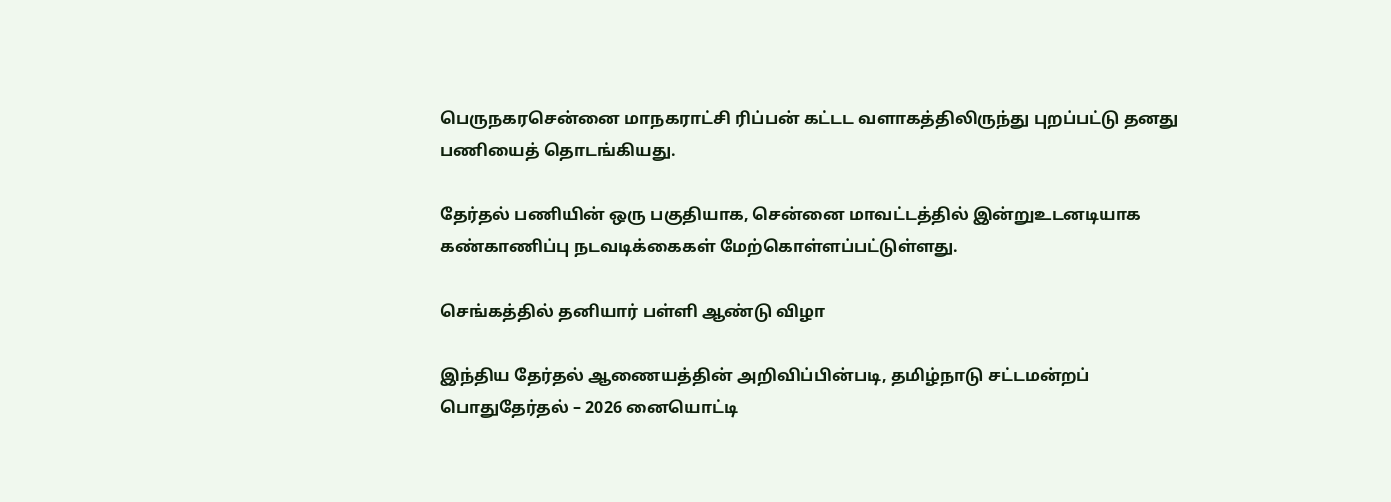பெருநகரசென்னை மாநகராட்சி ரிப்பன் கட்டட வளாகத்திலிருந்து புறப்பட்டு தனது பணியைத் தொடங்கியது.

தேர்தல் பணியின் ஒரு பகுதியாக, சென்னை மாவட்டத்தில் இன்றுஉடனடியாக கண்காணிப்பு நடவடிக்கைகள் மேற்கொள்ளப்பட்டுள்ளது.

செங்கத்தில் தனியார் பள்ளி ஆண்டு விழா

இந்திய தேர்தல் ஆணையத்தின் அறிவிப்பின்படி, தமிழ்நாடு சட்டமன்றப் பொதுதேர்தல் – 2026 னையொட்டி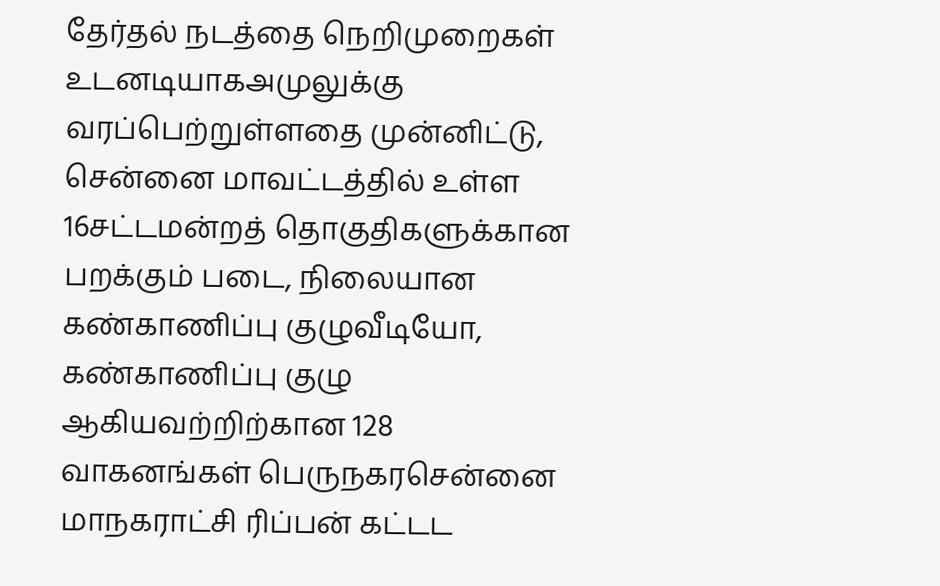தேர்தல் நடத்தை நெறிமுறைகள் உடனடியாகஅமுலுக்கு வரப்பெற்றுள்ளதை முன்னிட்டு, சென்னை மாவட்டத்தில் உள்ள 16சட்டமன்றத் தொகுதிகளுக்கான பறக்கும் படை, நிலையான கண்காணிப்பு குழுவீடியோ, கண்காணிப்பு குழு ஆகியவற்றிற்கான 128 வாகனங்கள் பெருநகரசென்னை மாநகராட்சி ரிப்பன் கட்டட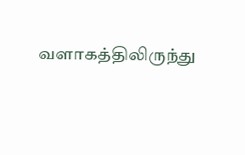வளாகத்திலிருந்து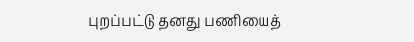புறப்பட்டு தனது பணியைத்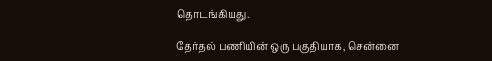தொடங்கியது.

தேர்தல் பணியின் ஒரு பகுதியாக, சென்னை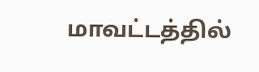மாவட்டத்தில்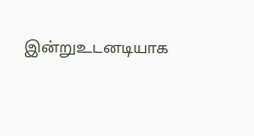இன்றுஉடனடியாக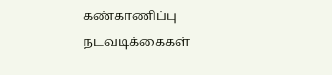கண்காணிப்பு நடவடிக்கைகள்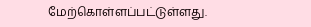மேற்கொள்ளப்பட்டுள்ளது.